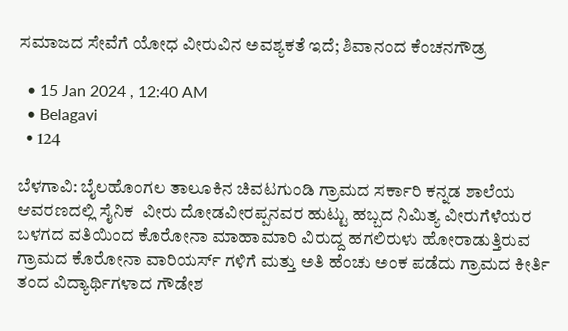ಸಮಾಜದ ಸೇವೆಗೆ ಯೋಧ ವೀರುವಿನ ಅವಶ್ಯಕತೆ ಇದೆ; ಶಿವಾನಂದ ಕೆಂಚನಗೌಡ್ರ

  • 15 Jan 2024 , 12:40 AM
  • Belagavi
  • 124

ಬೆಳಗಾವಿ: ಬೈಲಹೊಂಗಲ ತಾಲೂಕಿನ ಚಿವಟಗುಂಡಿ ಗ್ರಾಮದ ಸರ್ಕಾರಿ ಕನ್ನಡ ಶಾಲೆಯ ಆವರಣದಲ್ಲಿ ಸೈನಿಕ  ವೀರು ದೋಡವೀರಪ್ಪನವರ ಹುಟ್ಟು ಹಬ್ಬದ ನಿಮಿತ್ಯ ವೀರುಗೆಳೆಯರ ಬಳಗದ ವತಿಯಿಂದ ಕೊರೋನಾ ಮಾಹಾಮಾರಿ ವಿರುದ್ದ ಹಗಲಿರುಳು ಹೋರಾಡುತ್ತಿರುವ ಗ್ರಾಮದ ಕೊರೋನಾ ವಾರಿಯರ್ಸ್ ಗಳಿಗೆ ಮತ್ತು ಅತಿ ಹೆಂಚು ಅಂಕ ಪಡೆದು ಗ್ರಾಮದ ಕೀರ್ತಿ ತಂದ ವಿದ್ಯಾರ್ಥಿಗಳಾದ ಗೌಡೇಶ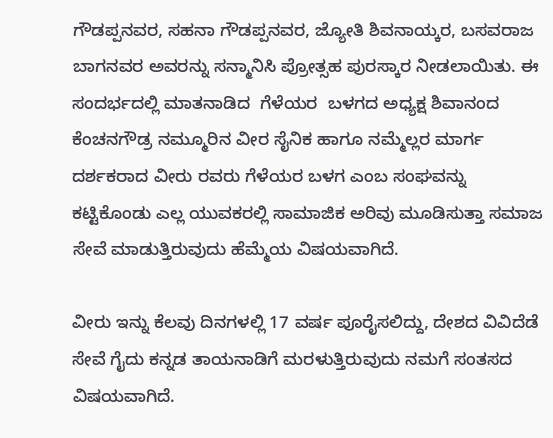ಗೌಡಪ್ಪನವರ, ಸಹನಾ ಗೌಡಪ್ಪನವರ, ಜ್ಯೋತಿ ಶಿವನಾಯ್ಕರ, ಬಸವರಾಜ ಬಾಗನವರ ಅವರನ್ನು ಸನ್ಮಾನಿಸಿ ಪ್ರೋತ್ಸಹ ಪುರಸ್ಕಾರ ನೀಡಲಾಯಿತು. ಈ ಸಂದರ್ಭದಲ್ಲಿ ಮಾತನಾಡಿದ  ಗೆಳೆಯರ  ಬಳಗದ ಅಧ್ಯಕ್ಷ ಶಿವಾನಂದ ಕೆಂಚನಗೌಡ್ರ ನಮ್ಮೂರಿನ ವೀರ ಸೈನಿಕ ಹಾಗೂ ನಮ್ಮೆಲ್ಲರ ಮಾರ್ಗ ದರ್ಶಕರಾದ ವೀರು ರವರು ಗೆಳೆಯರ ಬಳಗ ಎಂಬ ಸಂಘವನ್ನು ಕಟ್ಟಿಕೊಂಡು ಎಲ್ಲ ಯುವಕರಲ್ಲಿ ಸಾಮಾಜಿಕ ಅರಿವು ಮೂಡಿಸುತ್ತಾ ಸಮಾಜ ಸೇವೆ ಮಾಡುತ್ತಿರುವುದು ಹೆಮ್ಮೆಯ ವಿಷಯವಾಗಿದೆ.

ವೀರು ಇನ್ನು ಕೆಲವು ದಿನಗಳಲ್ಲಿ 17 ವರ್ಷ ಪೂರೈಸಲಿದ್ದು, ದೇಶದ ವಿವಿದೆಡೆ ಸೇವೆ ಗೈದು ಕನ್ನಡ ತಾಯನಾಡಿಗೆ ಮರಳುತ್ತಿರುವುದು ನಮಗೆ ಸಂತಸದ ವಿಷಯವಾಗಿದೆ.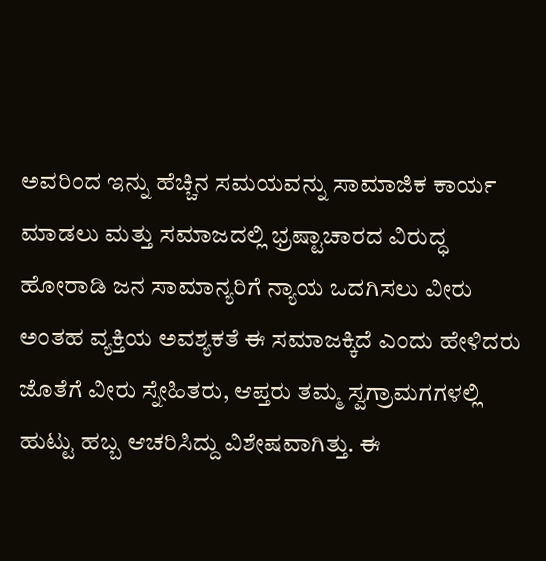ಅವರಿಂದ ಇನ್ನು ಹೆಚ್ಚಿನ ಸಮಯವನ್ನು ಸಾಮಾಜಿಕ ಕಾರ್ಯ ಮಾಡಲು ಮತ್ತು ಸಮಾಜದಲ್ಲಿ ಭ್ರಷ್ಟಾಚಾರದ ವಿರುದ್ಧ ಹೋರಾಡಿ ಜನ ಸಾಮಾನ್ಯರಿಗೆ ನ್ಯಾಯ ಒದಗಿಸಲು ವೀರು ಅಂತಹ ವ್ಯಕ್ತಿಯ ಅವಶ್ಯಕತೆ ಈ ಸಮಾಜಕ್ಕಿದೆ ಎಂದು ಹೇಳಿದರು ಜೊತೆಗೆ ವೀರು ಸ್ನೇಹಿತರು, ಆಪ್ತರು ತಮ್ಮ ಸ್ವಗ್ರಾಮಗಗಳಲ್ಲಿ ಹುಟ್ಟು ಹಬ್ಬ ಆಚರಿಸಿದ್ದು ವಿಶೇಷವಾಗಿತ್ತು. ಈ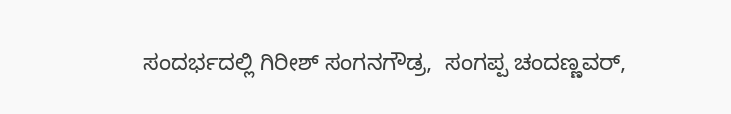ಸಂದರ್ಭದಲ್ಲಿ ಗಿರೀಶ್ ಸಂಗನಗೌಡ್ರ,  ಸಂಗಪ್ಪ ಚಂದಣ್ಣವರ್,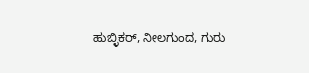ಹುಬ್ಳಿಕರ್, ನೀಲಗುಂದ, ಗುರು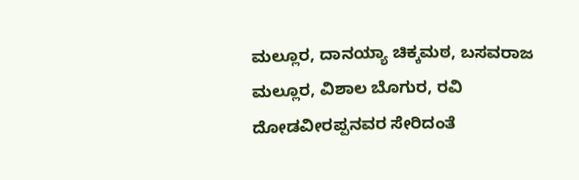ಮಲ್ಲೂರ, ದಾನಯ್ಯಾ ಚಿಕ್ಕಮಠ, ಬಸವರಾಜ ಮಲ್ಲೂರ, ವಿಶಾಲ ಬೊಗುರ, ರವಿ ದೋಡವೀರಪ್ಪನವರ ಸೇರಿದಂತೆ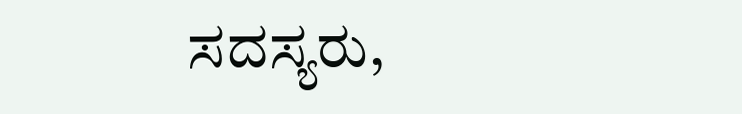ಸದಸ್ಯರು,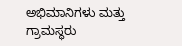ಅಭಿಮಾನಿಗಳು ಮತ್ತು ಗ್ರಾಮಸ್ಥರು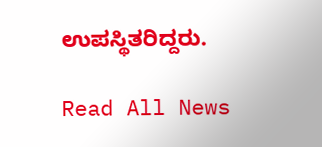ಉಪಸ್ಥಿತರಿದ್ದರು.

Read All News